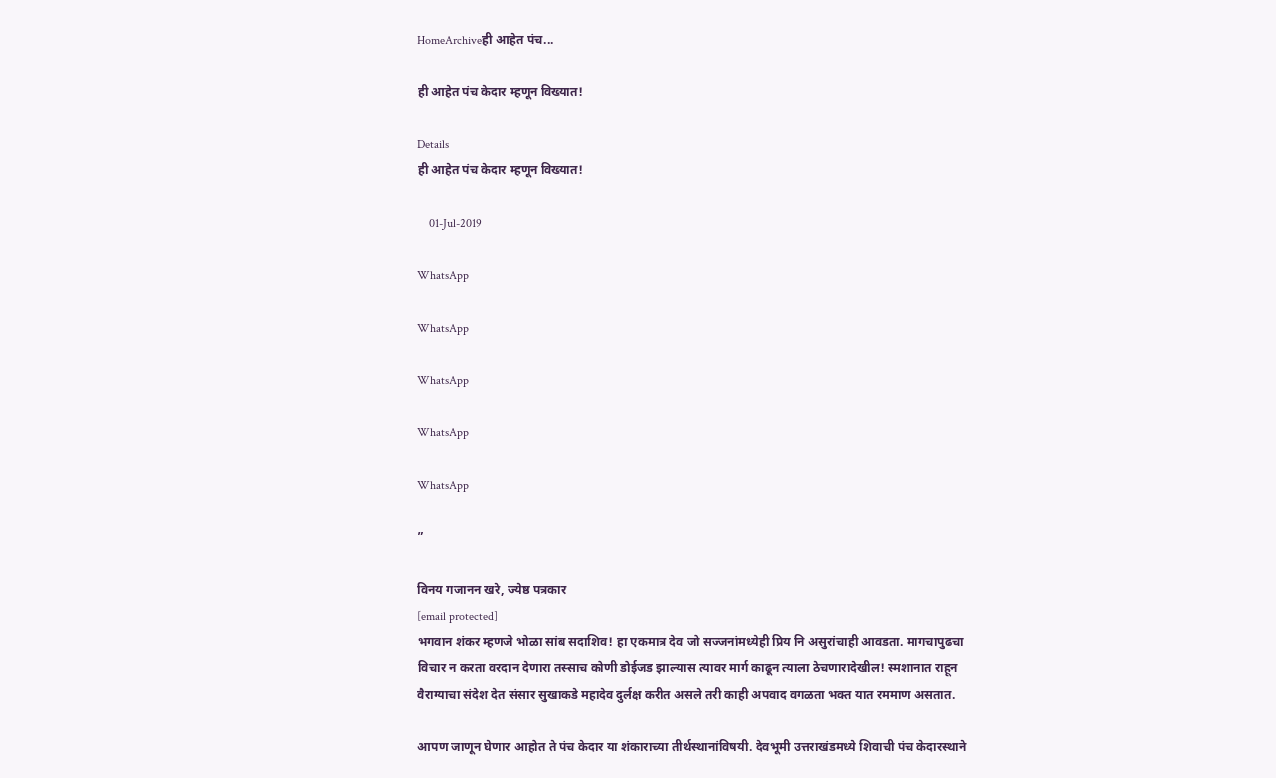HomeArchiveही आहेत पंच...

ही आहेत पंच केदार म्हणून विख्यात!

Details
ही आहेत पंच केदार म्हणून विख्यात!

    01-Jul-2019

WhatsApp

WhatsApp

WhatsApp

WhatsApp

WhatsApp

”

विनय गजानन खरे, ज्येष्ठ पत्रकार
[email protected]
भगवान शंकर म्हणजे भोळा सांब सदाशिव! हा एकमात्र देव जो सज्जनांमध्येही प्रिय नि असुरांचाही आवडता. मागचापुढचा विचार न करता वरदान देणारा तस्साच कोणी डोईजड झाल्यास त्यावर मार्ग काढून त्याला ठेचणारादेखील! स्मशानात राहून वैराग्याचा संदेश देत संसार सुखाकडे महादेव दुर्लक्ष करीत असले तरी काही अपवाद वगळता भक्त यात रममाण असतात.

आपण जाणून घेणार आहोत ते पंच केदार या शंकाराच्या तीर्थस्थानांविषयी. देवभूमी उत्तराखंडमध्ये शिवाची पंच केदारस्थाने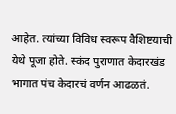आहेत. त्यांच्या विविध स्वरूप वैशिष्टयाची येथे पूजा होते. स्कंद पुराणात केदारखंड भागात पंच केदारचं वर्णन आढळतं.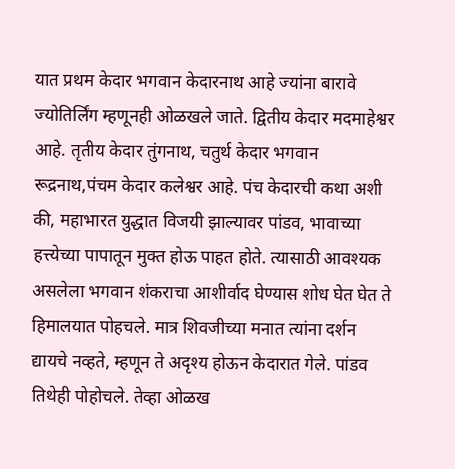यात प्रथम केदार भगवान केदारनाथ आहे ज्यांना बारावे ज्योतिर्लिंग म्हणूनही ओळखले जाते. द्वितीय केदार मदमाहेश्वर आहे. तृतीय केदार तुंगनाथ, चतुर्थ केदार भगवान रूद्रनाथ,पंचम केदार कलेश्वर आहे. पंच केदारची कथा अशी की, महाभारत युद्धात विजयी झाल्यावर पांडव, भावाच्या हत्त्येच्या पापातून मुक्त होऊ पाहत होते. त्यासाठी आवश्यक असलेला भगवान शंकराचा आशीर्वाद घेण्यास शोध घेत घेत ते हिमालयात पोहचले. मात्र शिवजीच्या मनात त्यांना दर्शन द्यायचे नव्हते, म्हणून ते अदृश्य होऊन केदारात गेले. पांडव तिथेही पोहोचले. तेव्हा ओळख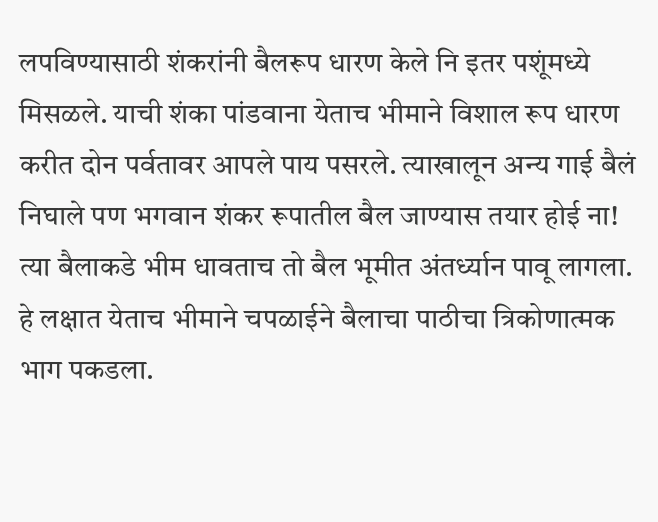लपविण्यासाठी शंकरांनी बैलरूप धारण केले नि इतर पशूंमध्ये मिसळले. याची शंका पांडवाना येताच भीमाने विशाल रूप धारण करीत दोन पर्वतावर आपले पाय पसरले. त्याखालून अन्य गाई बैलं निघाले पण भगवान शंकर रूपातील बैल जाण्यास तयार होई ना! त्या बैलाकडे भीम धावताच तो बैल भूमीत अंतर्ध्यान पावू लागला. हे लक्षात येताच भीमाने चपळाईने बैलाचा पाठीचा त्रिकोणात्मक भाग पकडला.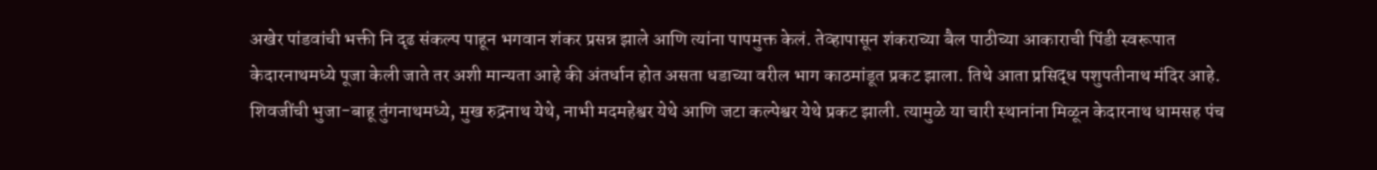अखेर पांडवांची भक्ती नि दृढ संकल्प पाहून भगवान शंकर प्रसन्न झाले आणि त्यांना पापमुक्त केलं. तेव्हापासून शंकराच्या बैल पाठीच्या आकाराची पिंडी स्वरूपात केदारनाथमध्ये पूजा केली जाते तर अशी मान्यता आहे की अंतर्धान होत असता धडाच्या वरील भाग काठमांडूत प्रकट झाला. तिथे आता प्रसिद्ध पशुपतीनाथ मंदिर आहे. शिवजींची भुजा-बाहू तुंगनाथमध्ये, मुख रुद्रनाथ येथे, नाभी मदमहेश्वर येथे आणि जटा कल्पेश्वर येथे प्रकट झाली. त्यामुळे या चारी स्थानांना मिळून केदारनाथ धामसह पंच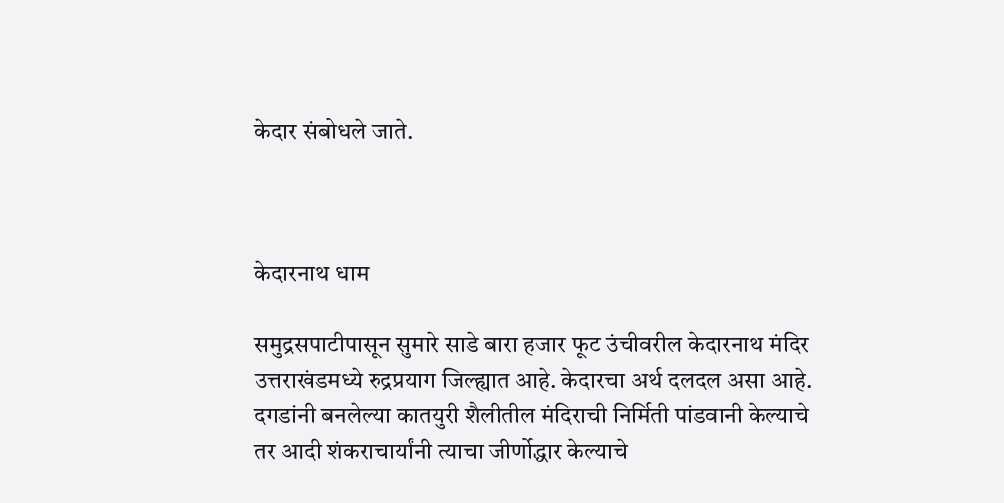केदार संबोधले जाते.



केदारनाथ धाम

समुद्रसपाटीपासून सुमारे साडे बारा हजार फूट उंचीवरील केदारनाथ मंदिर उत्तराखंडमध्ये रुद्रप्रयाग जिल्ह्यात आहे. केदारचा अर्थ दलदल असा आहे. दगडांनी बनलेल्या कातयुरी शैलीतील मंदिराची निर्मिती पांडवानी केल्याचे तर आदी शंकराचार्यांनी त्याचा जीर्णोद्धार केल्याचे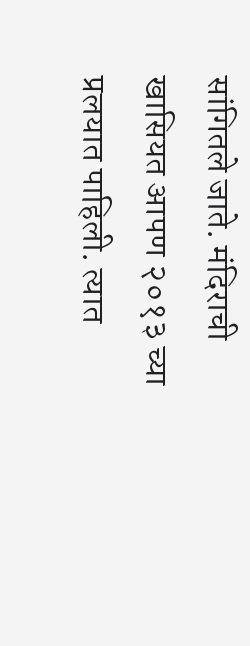सांगितले जाते. मंदिराची खासियत आपण २०१३ च्या प्रलयात पाहिली. त्यात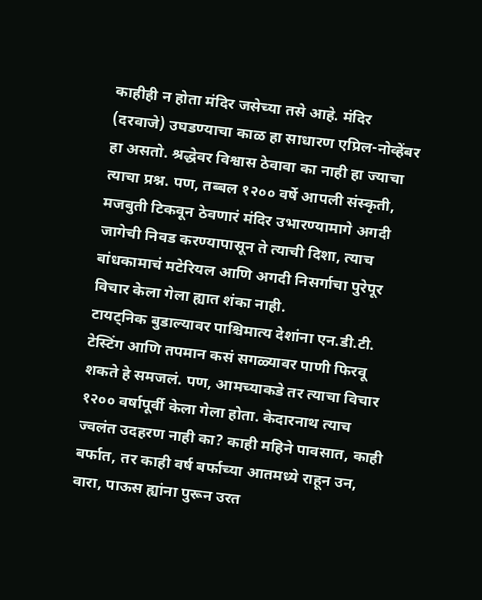काहीही न होता मंदिर जसेच्या तसे आहे. मंदिर (दरवाजे) उघडण्याचा काळ हा साधारण एप्रिल-नोव्हेंबर हा असतो. श्रद्धेवर विश्वास ठेवावा का नाही हा ज्याचा त्याचा प्रश्न. पण, तब्बल १२०० वर्षे आपली संस्कृती, मजबुती टिकवून ठेवणारं मंदिर उभारण्यामागे अगदी जागेची निवड करण्यापासून ते त्याची दिशा, त्याच बांधकामाचं मटेरियल आणि अगदी निसर्गाचा पुरेपूर विचार केला गेला ह्यात शंका नाही.
टायट्निक बुडाल्यावर पाश्चिमात्य देशांना एन.डी.टी. टेस्टिंग आणि तपमान कसं सगळ्यावर पाणी फिरवू शकते हे समजलं. पण, आमच्याकडे तर त्याचा विचार १२०० वर्षापूर्वी केला गेला होता. केदारनाथ त्याच ज्वलंत उदहरण नाही का? काही महिने पावसात, काही बर्फात, तर काही वर्ष बर्फाच्या आतमध्ये राहून उन, वारा, पाऊस ह्यांना पुरून उरत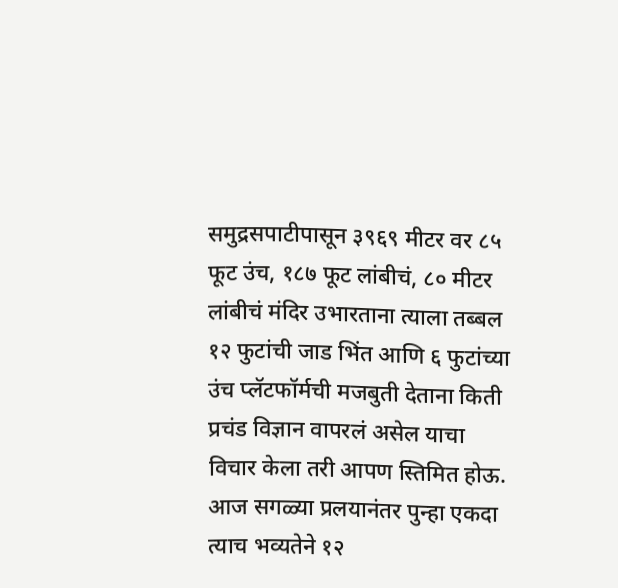समुद्रसपाटीपासून ३९६९ मीटर वर ८५ फूट उंच, १८७ फूट लांबीचं, ८० मीटर लांबीचं मंदिर उभारताना त्याला तब्बल १२ फुटांची जाड भिंत आणि ६ फुटांच्या उंच प्लॅटफॉर्मची मजबुती देताना किती प्रचंड विज्ञान वापरलं असेल याचा विचार केला तरी आपण स्तिमित होऊ. आज सगळ्या प्रलयानंतर पुन्हा एकदा त्याच भव्यतेने १२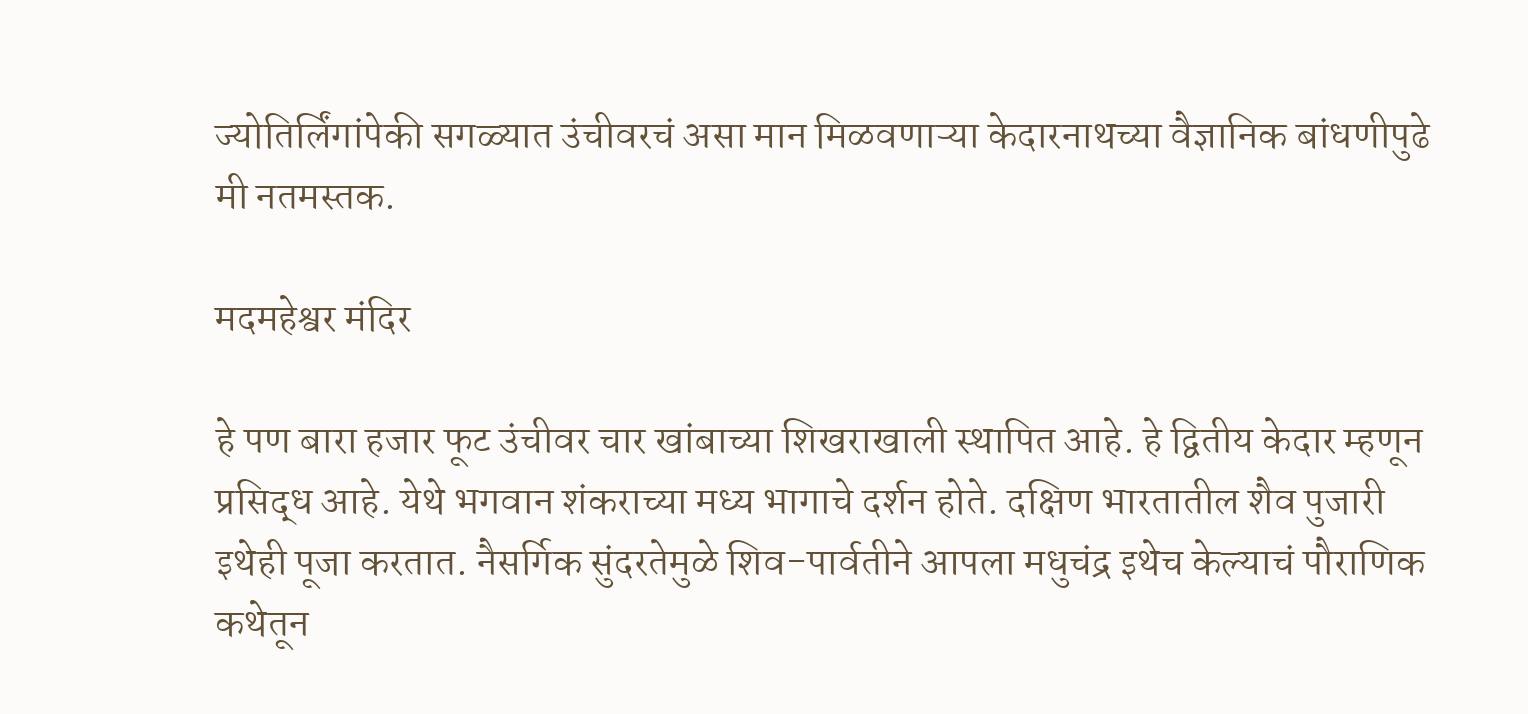ज्योतिर्लिंगांपेकी सगळ्यात उंचीवरचं असा मान मिळवणाऱ्या केदारनाथच्या वैज्ञानिक बांधणीपुढे मी नतमस्तक.

मदमहेश्वर मंदिर

हे पण बारा हजार फूट उंचीवर चार खांबाच्या शिखराखाली स्थापित आहे. हे द्वितीय केदार म्हणून प्रसिद्ध आहे. येथे भगवान शंकराच्या मध्य भागाचे दर्शन होते. दक्षिण भारतातील शैव पुजारी इथेही पूजा करतात. नैसर्गिक सुंदरतेमुळे शिव-पार्वतीने आपला मधुचंद्र इथेच केल्याचं पौराणिक कथेतून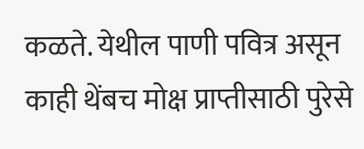कळते. येथील पाणी पवित्र असून काही थेंबच मोक्ष प्राप्तीसाठी पुरेसे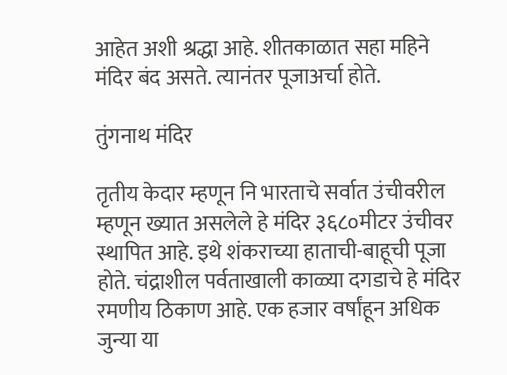आहेत अशी श्रद्धा आहे. शीतकाळात सहा महिने मंदिर बंद असते. त्यानंतर पूजाअर्चा होते.

तुंगनाथ मंदिर

तृतीय केदार म्हणून नि भारताचे सर्वात उंचीवरील म्हणून ख्यात असलेले हे मंदिर ३६८०मीटर उंचीवर स्थापित आहे. इथे शंकराच्या हाताची-बाहूची पूजा होते. चंद्राशील पर्वताखाली काळ्या दगडाचे हे मंदिर रमणीय ठिकाण आहे. एक हजार वर्षांहून अधिक जुन्या या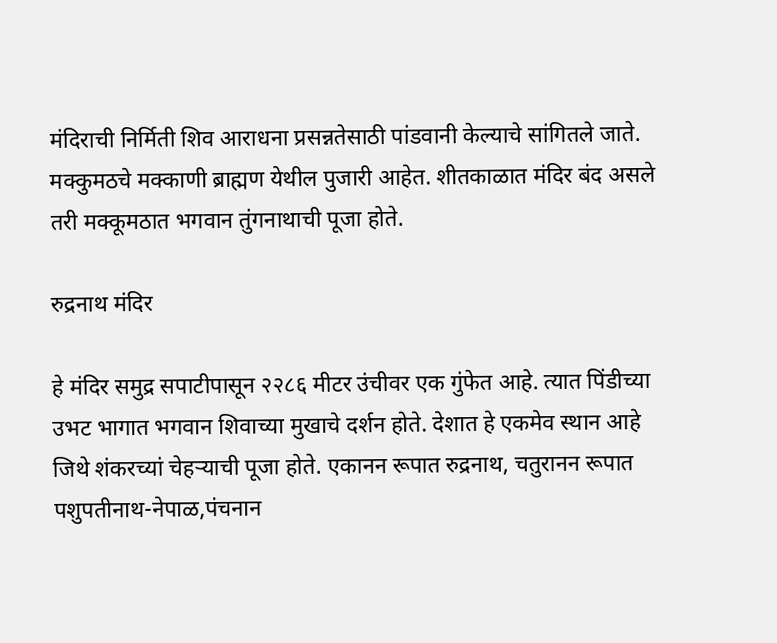मंदिराची निर्मिती शिव आराधना प्रसन्नतेसाठी पांडवानी केल्याचे सांगितले जाते. मक्कुमठचे मक्काणी ब्राह्मण येथील पुजारी आहेत. शीतकाळात मंदिर बंद असले तरी मक्कूमठात भगवान तुंगनाथाची पूजा होते.

रुद्रनाथ मंदिर

हे मंदिर समुद्र सपाटीपासून २२८६ मीटर उंचीवर एक गुंफेत आहे. त्यात पिंडीच्या उभट भागात भगवान शिवाच्या मुखाचे दर्शन होते. देशात हे एकमेव स्थान आहे जिथे शंकरच्यां चेहऱ्याची पूजा होते. एकानन रूपात रुद्रनाथ, चतुरानन रूपात पशुपतीनाथ-नेपाळ,पंचनान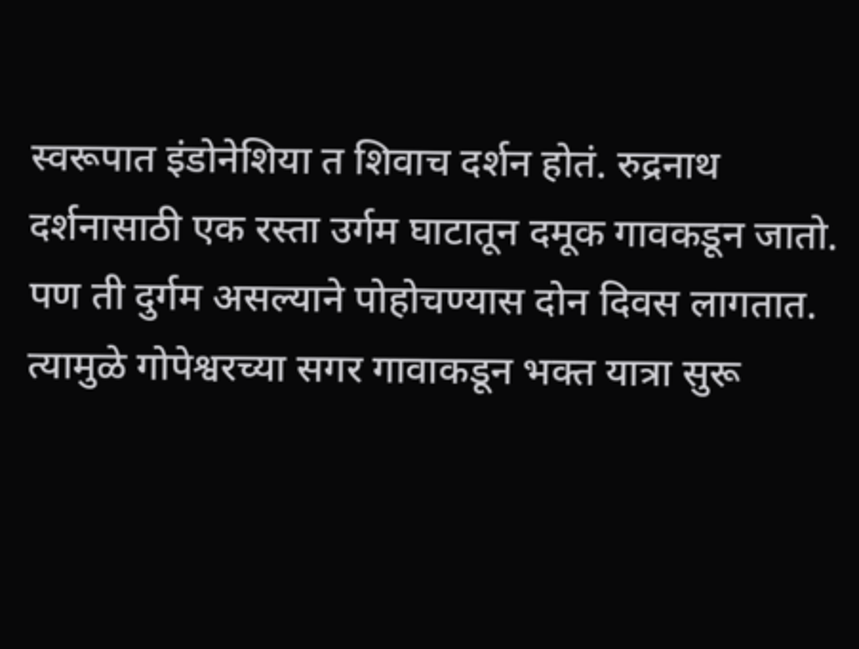स्वरूपात इंडोनेशिया त शिवाच दर्शन होतं. रुद्रनाथ दर्शनासाठी एक रस्ता उर्गम घाटातून दमूक गावकडून जातो. पण ती दुर्गम असल्याने पोहोचण्यास दोन दिवस लागतात. त्यामुळे गोपेश्वरच्या सगर गावाकडून भक्त यात्रा सुरू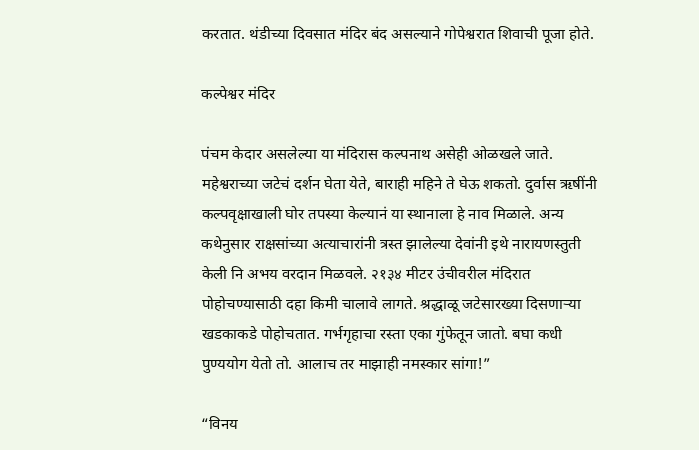करतात. थंडीच्या दिवसात मंदिर बंद असल्याने गोपेश्वरात शिवाची पूजा होते.

कल्पेश्वर मंदिर

पंचम केदार असलेल्या या मंदिरास कल्पनाथ असेही ओळखले जाते. महेश्वराच्या जटेचं दर्शन घेता येते, बाराही महिने ते घेऊ शकतो. दुर्वास ऋषींनी कल्पवृक्षाखाली घोर तपस्या केल्यानं या स्थानाला हे नाव मिळाले. अन्य कथेनुसार राक्षसांच्या अत्याचारांनी त्रस्त झालेल्या देवांनी इथे नारायणस्तुती केली नि अभय वरदान मिळवले. २१३४ मीटर उंचीवरील मंदिरात पोहोचण्यासाठी दहा किमी चालावे लागते. श्रद्धाळू जटेसारख्या दिसणाऱ्या खडकाकडे पोहोचतात. गर्भगृहाचा रस्ता एका गुंफेतून जातो. बघा कधी पुण्ययोग येतो तो. आलाच तर माझाही नमस्कार सांगा!”

“विनय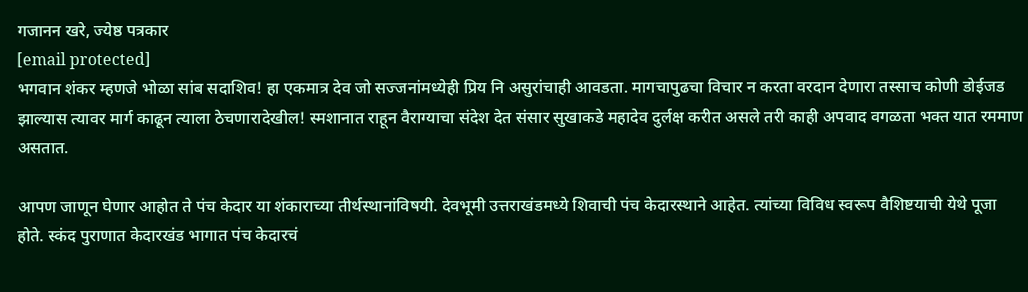गजानन खरे, ज्येष्ठ पत्रकार
[email protected]
भगवान शंकर म्हणजे भोळा सांब सदाशिव! हा एकमात्र देव जो सज्जनांमध्येही प्रिय नि असुरांचाही आवडता. मागचापुढचा विचार न करता वरदान देणारा तस्साच कोणी डोईजड झाल्यास त्यावर मार्ग काढून त्याला ठेचणारादेखील! स्मशानात राहून वैराग्याचा संदेश देत संसार सुखाकडे महादेव दुर्लक्ष करीत असले तरी काही अपवाद वगळता भक्त यात रममाण असतात.

आपण जाणून घेणार आहोत ते पंच केदार या शंकाराच्या तीर्थस्थानांविषयी. देवभूमी उत्तराखंडमध्ये शिवाची पंच केदारस्थाने आहेत. त्यांच्या विविध स्वरूप वैशिष्टयाची येथे पूजा होते. स्कंद पुराणात केदारखंड भागात पंच केदारचं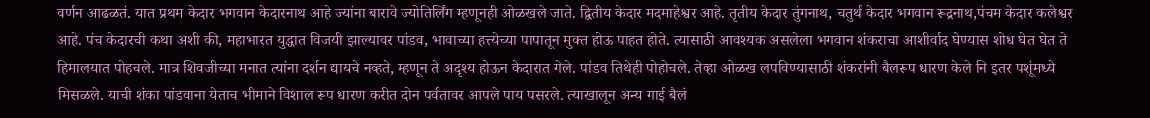वर्णन आढळतं. यात प्रथम केदार भगवान केदारनाथ आहे ज्यांना बारावे ज्योतिर्लिंग म्हणूनही ओळखले जाते. द्वितीय केदार मदमाहेश्वर आहे. तृतीय केदार तुंगनाथ, चतुर्थ केदार भगवान रूद्रनाथ,पंचम केदार कलेश्वर आहे. पंच केदारची कथा अशी की, महाभारत युद्धात विजयी झाल्यावर पांडव, भावाच्या हत्त्येच्या पापातून मुक्त होऊ पाहत होते. त्यासाठी आवश्यक असलेला भगवान शंकराचा आशीर्वाद घेण्यास शोध घेत घेत ते हिमालयात पोहचले. मात्र शिवजीच्या मनात त्यांना दर्शन द्यायचे नव्हते, म्हणून ते अदृश्य होऊन केदारात गेले. पांडव तिथेही पोहोचले. तेव्हा ओळख लपविण्यासाठी शंकरांनी बैलरूप धारण केले नि इतर पशूंमध्ये मिसळले. याची शंका पांडवाना येताच भीमाने विशाल रूप धारण करीत दोन पर्वतावर आपले पाय पसरले. त्याखालून अन्य गाई बैलं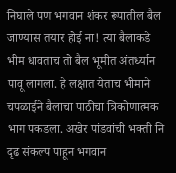निघाले पण भगवान शंकर रूपातील बैल जाण्यास तयार होई ना! त्या बैलाकडे भीम धावताच तो बैल भूमीत अंतर्ध्यान पावू लागला. हे लक्षात येताच भीमाने चपळाईने बैलाचा पाठीचा त्रिकोणात्मक भाग पकडला. अखेर पांडवांची भक्ती नि दृढ संकल्प पाहून भगवान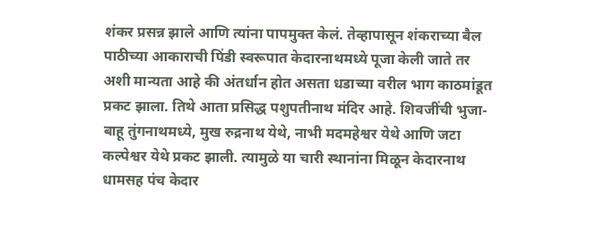शंकर प्रसन्न झाले आणि त्यांना पापमुक्त केलं. तेव्हापासून शंकराच्या बैल पाठीच्या आकाराची पिंडी स्वरूपात केदारनाथमध्ये पूजा केली जाते तर अशी मान्यता आहे की अंतर्धान होत असता धडाच्या वरील भाग काठमांडूत प्रकट झाला. तिथे आता प्रसिद्ध पशुपतीनाथ मंदिर आहे. शिवजींची भुजा-बाहू तुंगनाथमध्ये, मुख रुद्रनाथ येथे, नाभी मदमहेश्वर येथे आणि जटा कल्पेश्वर येथे प्रकट झाली. त्यामुळे या चारी स्थानांना मिळून केदारनाथ धामसह पंच केदार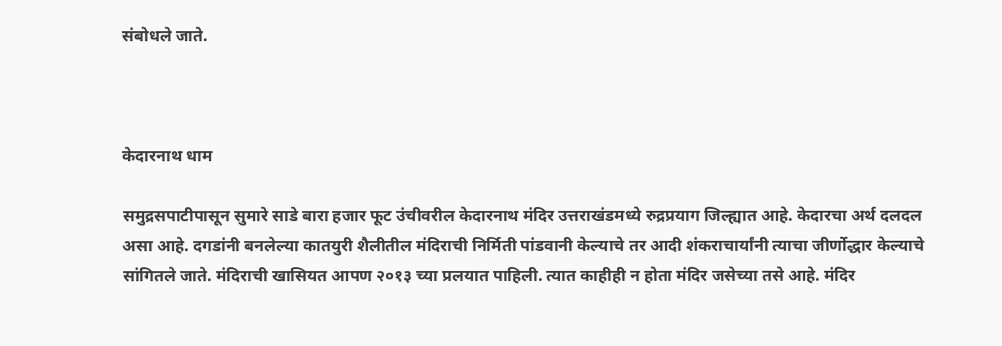संबोधले जाते.



केदारनाथ धाम

समुद्रसपाटीपासून सुमारे साडे बारा हजार फूट उंचीवरील केदारनाथ मंदिर उत्तराखंडमध्ये रुद्रप्रयाग जिल्ह्यात आहे. केदारचा अर्थ दलदल असा आहे. दगडांनी बनलेल्या कातयुरी शैलीतील मंदिराची निर्मिती पांडवानी केल्याचे तर आदी शंकराचार्यांनी त्याचा जीर्णोद्धार केल्याचे सांगितले जाते. मंदिराची खासियत आपण २०१३ च्या प्रलयात पाहिली. त्यात काहीही न होता मंदिर जसेच्या तसे आहे. मंदिर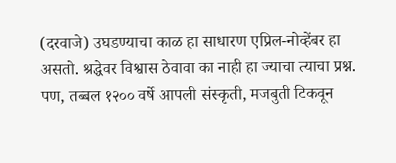(दरवाजे) उघडण्याचा काळ हा साधारण एप्रिल-नोव्हेंबर हा असतो. श्रद्धेवर विश्वास ठेवावा का नाही हा ज्याचा त्याचा प्रश्न. पण, तब्बल १२०० वर्षे आपली संस्कृती, मजबुती टिकवून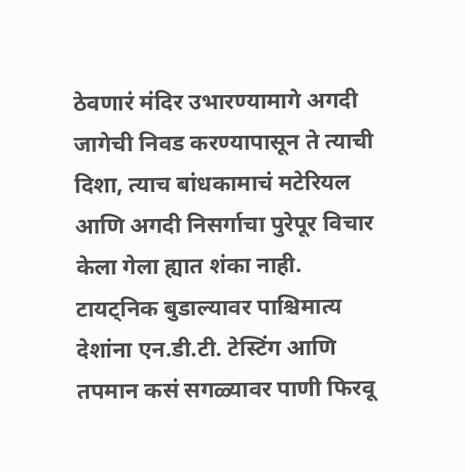ठेवणारं मंदिर उभारण्यामागे अगदी जागेची निवड करण्यापासून ते त्याची दिशा, त्याच बांधकामाचं मटेरियल आणि अगदी निसर्गाचा पुरेपूर विचार केला गेला ह्यात शंका नाही.
टायट्निक बुडाल्यावर पाश्चिमात्य देशांना एन.डी.टी. टेस्टिंग आणि तपमान कसं सगळ्यावर पाणी फिरवू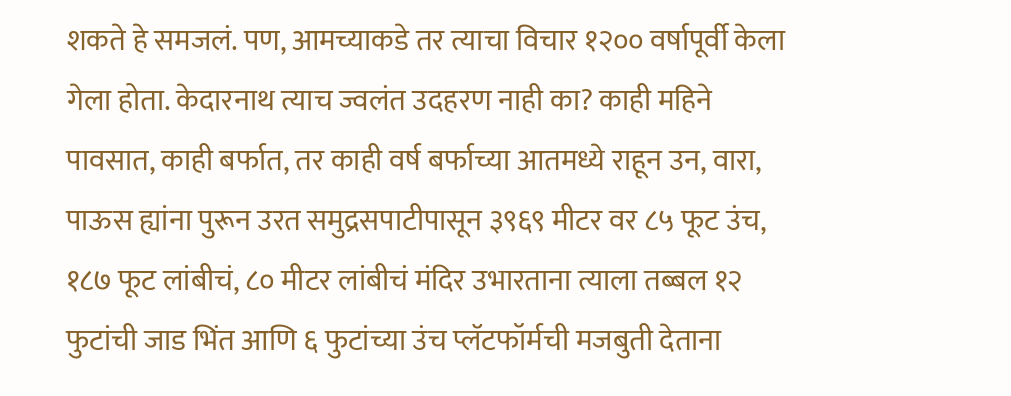शकते हे समजलं. पण, आमच्याकडे तर त्याचा विचार १२०० वर्षापूर्वी केला गेला होता. केदारनाथ त्याच ज्वलंत उदहरण नाही का? काही महिने पावसात, काही बर्फात, तर काही वर्ष बर्फाच्या आतमध्ये राहून उन, वारा, पाऊस ह्यांना पुरून उरत समुद्रसपाटीपासून ३९६९ मीटर वर ८५ फूट उंच, १८७ फूट लांबीचं, ८० मीटर लांबीचं मंदिर उभारताना त्याला तब्बल १२ फुटांची जाड भिंत आणि ६ फुटांच्या उंच प्लॅटफॉर्मची मजबुती देताना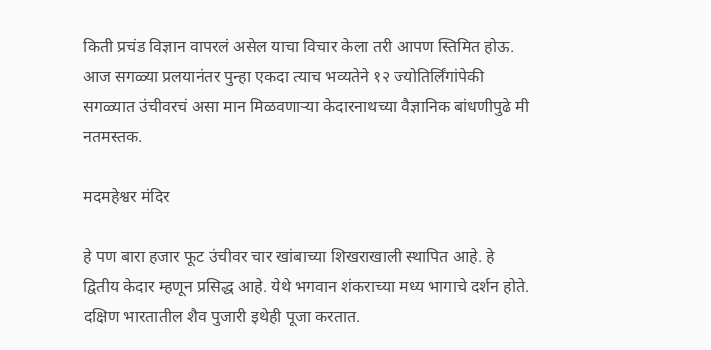किती प्रचंड विज्ञान वापरलं असेल याचा विचार केला तरी आपण स्तिमित होऊ. आज सगळ्या प्रलयानंतर पुन्हा एकदा त्याच भव्यतेने १२ ज्योतिर्लिंगांपेकी सगळ्यात उंचीवरचं असा मान मिळवणाऱ्या केदारनाथच्या वैज्ञानिक बांधणीपुढे मी नतमस्तक.

मदमहेश्वर मंदिर

हे पण बारा हजार फूट उंचीवर चार खांबाच्या शिखराखाली स्थापित आहे. हे द्वितीय केदार म्हणून प्रसिद्ध आहे. येथे भगवान शंकराच्या मध्य भागाचे दर्शन होते. दक्षिण भारतातील शैव पुजारी इथेही पूजा करतात.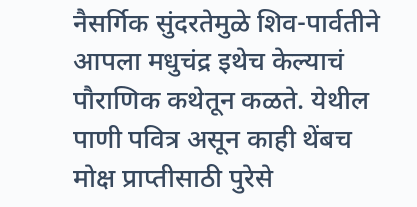नैसर्गिक सुंदरतेमुळे शिव-पार्वतीने आपला मधुचंद्र इथेच केल्याचं पौराणिक कथेतून कळते. येथील पाणी पवित्र असून काही थेंबच मोक्ष प्राप्तीसाठी पुरेसे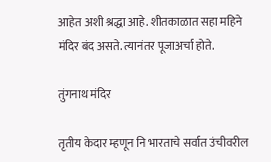आहेत अशी श्रद्धा आहे. शीतकाळात सहा महिने मंदिर बंद असते. त्यानंतर पूजाअर्चा होते.

तुंगनाथ मंदिर

तृतीय केदार म्हणून नि भारताचे सर्वात उंचीवरील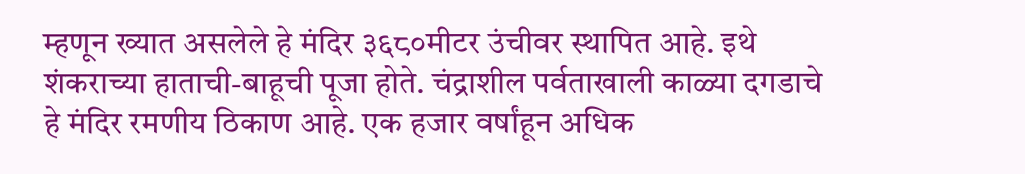म्हणून ख्यात असलेले हे मंदिर ३६८०मीटर उंचीवर स्थापित आहे. इथे शंकराच्या हाताची-बाहूची पूजा होते. चंद्राशील पर्वताखाली काळ्या दगडाचे हे मंदिर रमणीय ठिकाण आहे. एक हजार वर्षांहून अधिक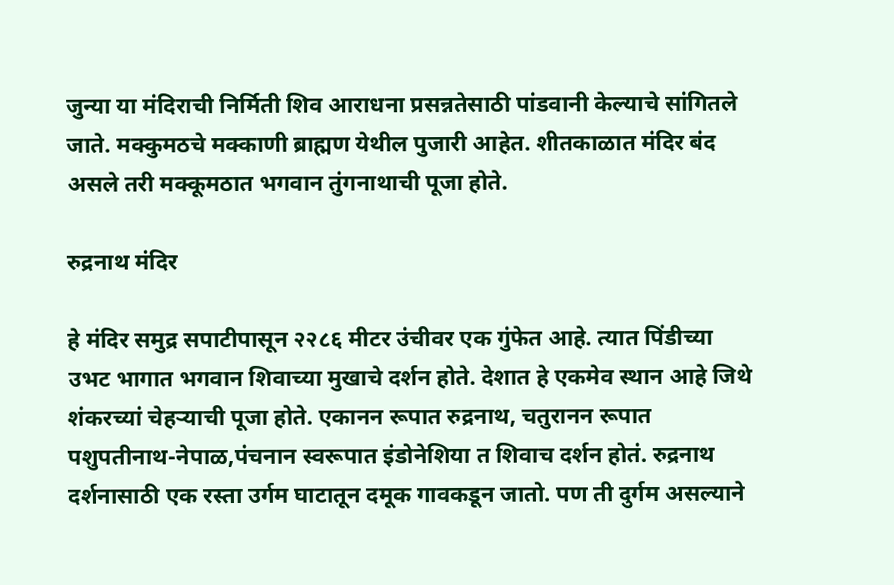जुन्या या मंदिराची निर्मिती शिव आराधना प्रसन्नतेसाठी पांडवानी केल्याचे सांगितले जाते. मक्कुमठचे मक्काणी ब्राह्मण येथील पुजारी आहेत. शीतकाळात मंदिर बंद असले तरी मक्कूमठात भगवान तुंगनाथाची पूजा होते.

रुद्रनाथ मंदिर

हे मंदिर समुद्र सपाटीपासून २२८६ मीटर उंचीवर एक गुंफेत आहे. त्यात पिंडीच्या उभट भागात भगवान शिवाच्या मुखाचे दर्शन होते. देशात हे एकमेव स्थान आहे जिथे शंकरच्यां चेहऱ्याची पूजा होते. एकानन रूपात रुद्रनाथ, चतुरानन रूपात पशुपतीनाथ-नेपाळ,पंचनान स्वरूपात इंडोनेशिया त शिवाच दर्शन होतं. रुद्रनाथ दर्शनासाठी एक रस्ता उर्गम घाटातून दमूक गावकडून जातो. पण ती दुर्गम असल्याने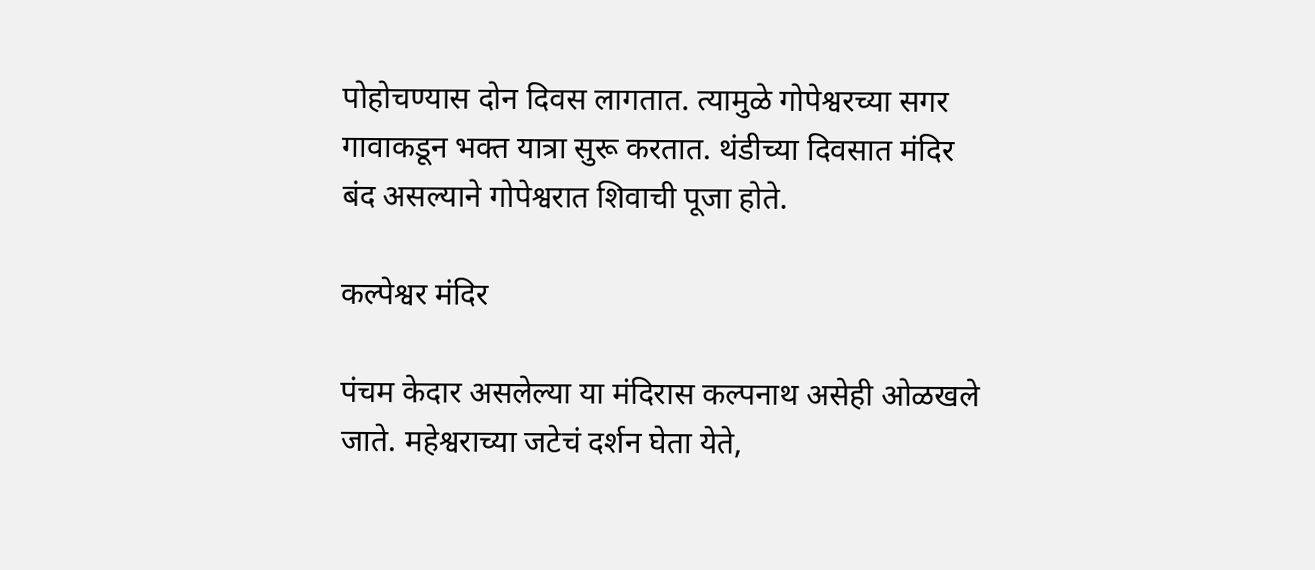पोहोचण्यास दोन दिवस लागतात. त्यामुळे गोपेश्वरच्या सगर गावाकडून भक्त यात्रा सुरू करतात. थंडीच्या दिवसात मंदिर बंद असल्याने गोपेश्वरात शिवाची पूजा होते.

कल्पेश्वर मंदिर

पंचम केदार असलेल्या या मंदिरास कल्पनाथ असेही ओळखले जाते. महेश्वराच्या जटेचं दर्शन घेता येते,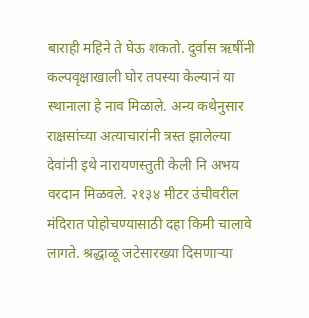बाराही महिने ते घेऊ शकतो. दुर्वास ऋषींनी कल्पवृक्षाखाली घोर तपस्या केल्यानं या स्थानाला हे नाव मिळाले. अन्य कथेनुसार राक्षसांच्या अत्याचारांनी त्रस्त झालेल्या देवांनी इथे नारायणस्तुती केली नि अभय वरदान मिळवले. २१३४ मीटर उंचीवरील मंदिरात पोहोचण्यासाठी दहा किमी चालावे लागते. श्रद्धाळू जटेसारख्या दिसणाऱ्या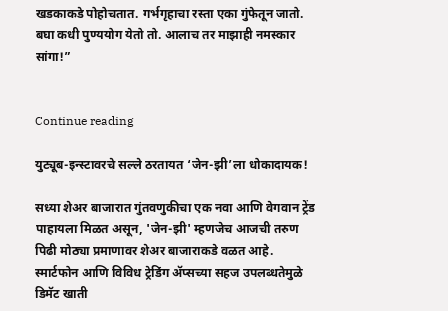खडकाकडे पोहोचतात. गर्भगृहाचा रस्ता एका गुंफेतून जातो. बघा कधी पुण्ययोग येतो तो. आलाच तर माझाही नमस्कार सांगा!”


Continue reading

युट्यूब-इन्स्टावरचे सल्ले ठरतायत ‘जेन-झी’ला धोकादायक!

सध्या शेअर बाजारात गुंतवणुकीचा एक नवा आणि वेगवान ट्रेंड पाहायला मिळत असून, 'जेन-झी' म्हणजेच आजची तरुण पिढी मोठ्या प्रमाणावर शेअर बाजाराकडे वळत आहे. स्मार्टफोन आणि विविध ट्रेडिंग ॲप्सच्या सहज उपलब्धतेमुळे डिमॅट खाती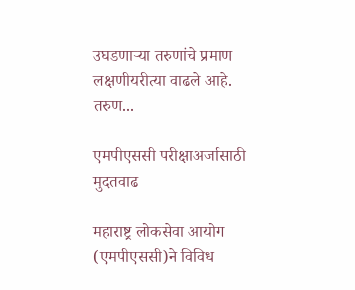उघडणाऱ्या तरुणांचे प्रमाण लक्षणीयरीत्या वाढले आहे. तरुण...

एमपीएससी परीक्षाअर्जासाठी मुदतवाढ

महाराष्ट्र लोकसेवा आयोग (एमपीएससी)ने विविध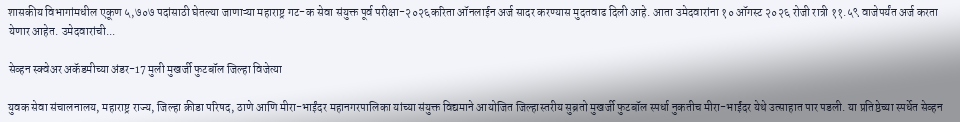शासकीय विभागांमधील एकूण ५,७०७ पदांसाठी घेतल्या जाणाऱ्या महाराष्ट्र गट-क सेवा संयुक्त पूर्व परीक्षा-२०२६करिता ऑनलाईन अर्ज सादर करण्यास मुदतवाढ दिली आहे. आता उमेदवारांना १० ऑगस्ट २०२६ रोजी रात्री ११.५९ वाजेपर्यंत अर्ज करता येणार आहेत. उमेदवारांची...

सेव्हन स्क्वेअर अकॅडमीच्या अंडर-17 मुली मुखर्जी फुटबॉल जिल्हा विजेत्या

युवक सेवा संचालनालय, महाराष्ट्र राज्य, जिल्हा क्रीडा परिषद, ठाणे आणि मीरा-भाईंदर महानगरपालिका यांच्या संयुक्त विद्यमाने आयोजित जिल्हास्तरीय सुब्रतो मुखर्जी फुटबॉल स्पर्धा नुकतीच मीरा-भाईंदर येथे उत्साहात पार पडली. या प्रतिष्ठेच्या स्पर्धेत सेव्हन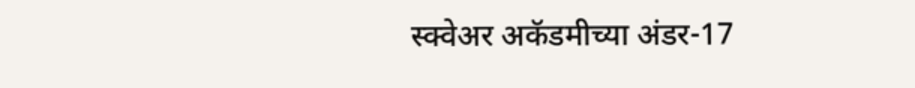स्क्वेअर अकॅडमीच्या अंडर-17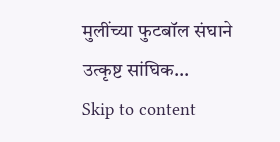मुलींच्या फुटबॉल संघाने उत्कृष्ट सांघिक...
Skip to content